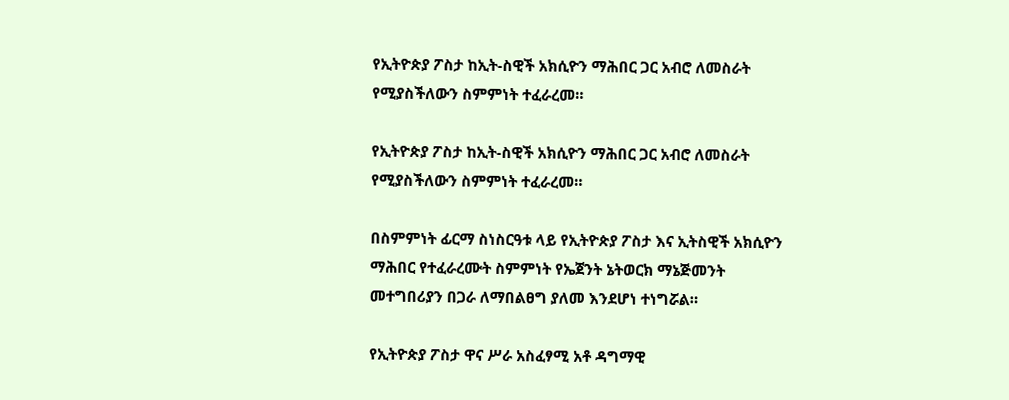የኢትዮጵያ ፖስታ ከኢት-ስዊች አክሲዮን ማሕበር ጋር አብሮ ለመስራት የሚያስችለውን ስምምነት ተፈራረመ።

የኢትዮጵያ ፖስታ ከኢት-ስዊች አክሲዮን ማሕበር ጋር አብሮ ለመስራት የሚያስችለውን ስምምነት ተፈራረመ።

በስምምነት ፊርማ ስነስርዓቱ ላይ የኢትዮጵያ ፖስታ እና ኢትስዊች አክሲዮን ማሕበር የተፈራረሙት ስምምነት የኤጀንት ኔትወርክ ማኔጅመንት መተግበሪያን በጋራ ለማበልፀግ ያለመ እንደሆነ ተነግሯል።

የኢትዮጵያ ፖስታ ዋና ሥራ አስፈፃሚ አቶ ዳግማዊ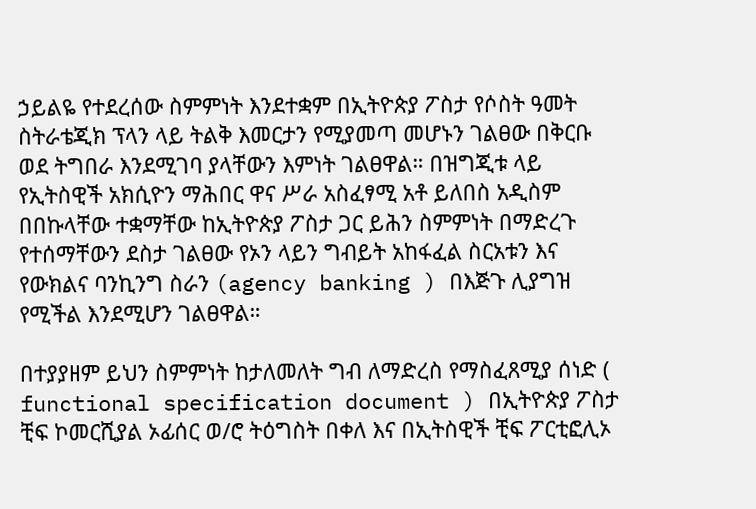ኃይልዬ የተደረሰው ስምምነት እንደተቋም በኢትዮጵያ ፖስታ የሶስት ዓመት ስትራቴጂክ ፕላን ላይ ትልቅ እመርታን የሚያመጣ መሆኑን ገልፀው በቅርቡ ወደ ትግበራ እንደሚገባ ያላቸውን እምነት ገልፀዋል። በዝግጂቱ ላይ የኢትስዊች አክሲዮን ማሕበር ዋና ሥራ አስፈፃሚ አቶ ይለበስ አዲስም በበኩላቸው ተቋማቸው ከኢትዮጵያ ፖስታ ጋር ይሕን ስምምነት በማድረጉ የተሰማቸውን ደስታ ገልፀው የኦን ላይን ግብይት አከፋፈል ስርአቱን እና የውክልና ባንኪንግ ስራን (agency banking ) በእጅጉ ሊያግዝ የሚችል እንደሚሆን ገልፀዋል።

በተያያዘም ይህን ስምምነት ከታለመለት ግብ ለማድረስ የማስፈጸሚያ ሰነድ ( functional specification document ) በኢትዮጵያ ፖስታ ቺፍ ኮመርሺያል ኦፊሰር ወ/ሮ ትዕግስት በቀለ እና በኢትስዊች ቺፍ ፖርቲፎሊኦ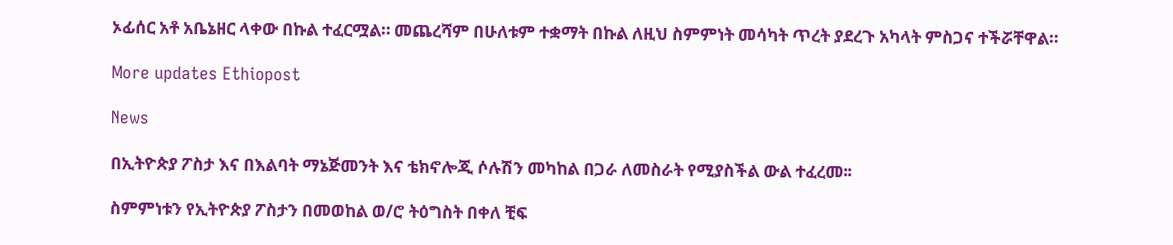ኦፊሰር አቶ አቤኔዘር ላቀው በኩል ተፈርሟል። መጨረሻም በሁለቱም ተቋማት በኩል ለዚህ ስምምነት መሳካት ጥረት ያደረጉ አካላት ምስጋና ተችሯቸዋል።

More updates Ethiopost

News

በኢትዮጵያ ፖስታ እና በእልባት ማኔጅመንት እና ቴክኖሎጂ ሶሉሽን መካከል በጋራ ለመስራት የሚያስችል ውል ተፈረመ፡፡

ስምምነቱን የኢትዮጵያ ፖስታን በመወከል ወ/ሮ ትዕግስት በቀለ ቺፍ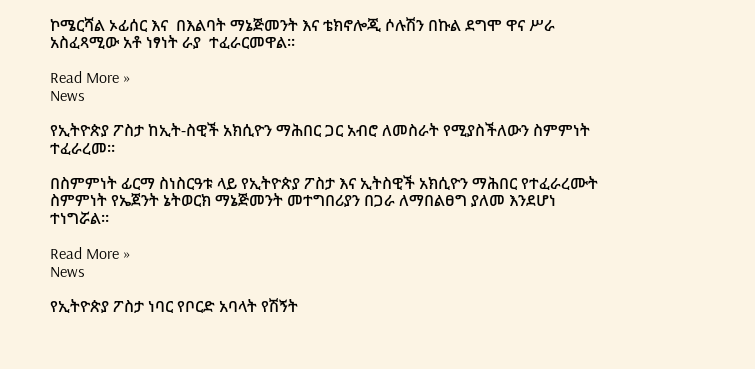ኮሜርሻል ኦፊሰር እና  በእልባት ማኔጅመንት እና ቴክኖሎጂ ሶሉሽን በኩል ደግሞ ዋና ሥራ አስፈጻሚው አቶ ነፃነት ራያ  ተፈራርመዋል፡፡

Read More »
News

የኢትዮጵያ ፖስታ ከኢት-ስዊች አክሲዮን ማሕበር ጋር አብሮ ለመስራት የሚያስችለውን ስምምነት ተፈራረመ።

በስምምነት ፊርማ ስነስርዓቱ ላይ የኢትዮጵያ ፖስታ እና ኢትስዊች አክሲዮን ማሕበር የተፈራረሙት ስምምነት የኤጀንት ኔትወርክ ማኔጅመንት መተግበሪያን በጋራ ለማበልፀግ ያለመ እንደሆነ ተነግሯል።

Read More »
News

የኢትዮጵያ ፖስታ ነባር የቦርድ አባላት የሽኝት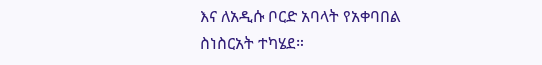እና ለአዲሱ ቦርድ አባላት የአቀባበል ስነስርአት ተካሄደ።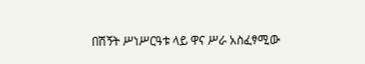በሽኝት ሥነሥርዓቱ ላይ ዋና ሥራ አስፈፃሚው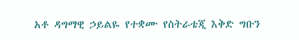አቶ ዳግማዊ ኃይልዬ የተቋሙ የስትራቴጂ እቅድ ግቡን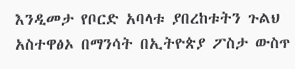እንዲመታ የቦርድ አባላቱ ያበረከቱትን ጉልህ አስተዋፅኦ በማንሳት በኢትዮጵያ ፖስታ ውስጥ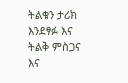ትልቁን ታሪክ እንደፃፉ እና ትልቅ ምስጋና እና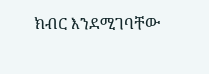ክብር እንደሚገባቸው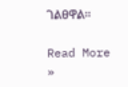ገልፀዋል።

Read More »